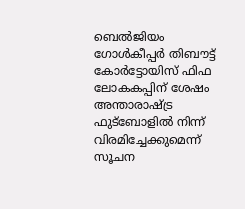ബെല്‍ജിയം ഗോള്‍കീപ്പര്‍ തിബൗട്ട് കോര്‍ട്ടോയിസ് ഫിഫ ലോകകപ്പിന് ശേഷം അന്താരാഷ്ട്ര ഫുട്‌ബോളില്‍ നിന്ന് വിരമിച്ചേക്കുമെന്ന് സൂചന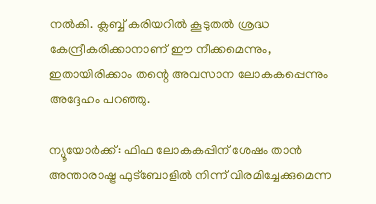നല്‍കി. ക്ലബ്ബ് കരിയറില്‍ കൂടുതല്‍ ശ്രദ്ധ കേന്ദ്രീകരിക്കാനാണ് ഈ നീക്കമെന്നും, ഇതായിരിക്കാം തന്റെ അവസാന ലോകകപ്പെന്നും അദ്ദേഹം പറഞ്ഞു.

ന്യൂയോര്‍ക്ക്: ഫിഫ ലോകകപ്പിന് ശേഷം താന്‍ അന്താരാഷ്ട്ര ഫുട്‌ബോളില്‍ നിന്ന് വിരമിച്ചേക്കുമെന്ന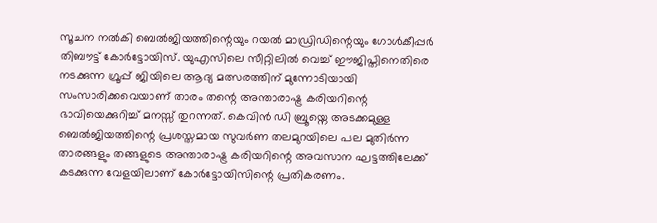സൂചന നല്‍കി ബെല്‍ജിയത്തിന്റെയും റയല്‍ മാഡ്രിഡിന്റെയും ഗോള്‍കീപ്പര്‍ തിബൗട്ട് കോര്‍ട്ടോയിസ്. യുഎസിലെ സീറ്റിലില്‍ വെച്ച് ഈജിപ്തിനെതിരെ നടക്കുന്ന ഗ്രൂപ്പ് ജിയിലെ ആദ്യ മത്സരത്തിന് മുന്നോടിയായി സംസാരിക്കവെയാണ് താരം തന്റെ അന്താരാഷ്ട്ര കരിയറിന്റെ ഭാവിയെക്കുറിച്ച് മനസ്സ് തുറന്നത്. കെവിന്‍ ഡി ബ്രൂയ്നെ അടക്കമുള്ള ബെല്‍ജിയത്തിന്റെ പ്രശസ്തമായ സുവര്‍ണ തലമുറയിലെ പല മുതിര്‍ന്ന താരങ്ങളും തങ്ങളുടെ അന്താരാഷ്ട്ര കരിയറിന്റെ അവസാന ഘട്ടത്തിലേക്ക് കടക്കുന്ന വേളയിലാണ് കോര്‍ട്ടോയിസിന്റെ പ്രതികരണം.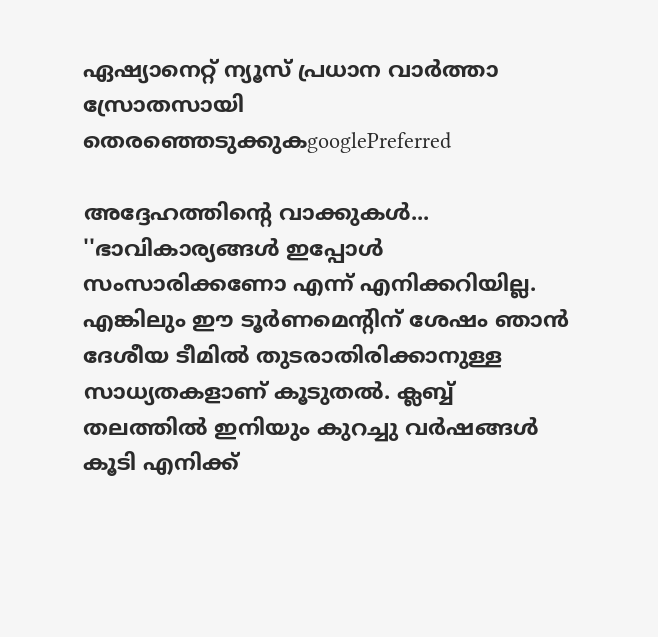ഏഷ്യാനെറ്റ് ന്യൂസ് പ്രധാന വാർത്താ സ്രോതസായി തെരഞ്ഞെടുക്കുകgooglePreferred

അദ്ദേഹത്തിന്റെ വാക്കുകള്‍... ''ഭാവികാര്യങ്ങള്‍ ഇപ്പോള്‍ സംസാരിക്കണോ എന്ന് എനിക്കറിയില്ല. എങ്കിലും ഈ ടൂര്‍ണമെന്റിന് ശേഷം ഞാന്‍ ദേശീയ ടീമില്‍ തുടരാതിരിക്കാനുള്ള സാധ്യതകളാണ് കൂടുതല്‍. ക്ലബ്ബ് തലത്തില്‍ ഇനിയും കുറച്ചു വര്‍ഷങ്ങള്‍ കൂടി എനിക്ക്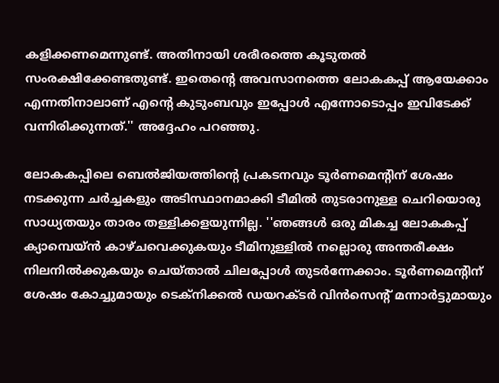കളിക്കണമെന്നുണ്ട്. അതിനായി ശരീരത്തെ കൂടുതല്‍ സംരക്ഷിക്കേണ്ടതുണ്ട്. ഇതെന്റെ അവസാനത്തെ ലോകകപ്പ് ആയേക്കാം എന്നതിനാലാണ് എന്റെ കുടുംബവും ഇപ്പോള്‍ എന്നോടൊപ്പം ഇവിടേക്ക് വന്നിരിക്കുന്നത്.'' അദ്ദേഹം പറഞ്ഞു.

ലോകകപ്പിലെ ബെല്‍ജിയത്തിന്റെ പ്രകടനവും ടൂര്‍ണമെന്റിന് ശേഷം നടക്കുന്ന ചര്‍ച്ചകളും അടിസ്ഥാനമാക്കി ടീമില്‍ തുടരാനുള്ള ചെറിയൊരു സാധ്യതയും താരം തള്ളിക്കളയുന്നില്ല. ''ഞങ്ങള്‍ ഒരു മികച്ച ലോകകപ്പ് ക്യാമ്പെയ്ന്‍ കാഴ്ചവെക്കുകയും ടീമിനുള്ളില്‍ നല്ലൊരു അന്തരീക്ഷം നിലനില്‍ക്കുകയും ചെയ്താല്‍ ചിലപ്പോള്‍ തുടര്‍ന്നേക്കാം. ടൂര്‍ണമെന്റിന് ശേഷം കോച്ചുമായും ടെക്‌നിക്കല്‍ ഡയറക്ടര്‍ വിന്‍സെന്റ് മന്നാര്‍ട്ടുമായും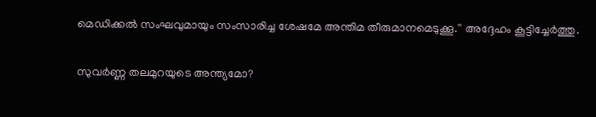മെഡിക്കല്‍ സംഘവുമായും സംസാരിച്ച ശേഷമേ അന്തിമ തീരുമാനമെടുക്കൂ.'' അദ്ദേഹം കൂട്ടിച്ചേര്‍ത്തു.

സുവര്‍ണ്ണ തലമുറയുടെ അന്ത്യമോ?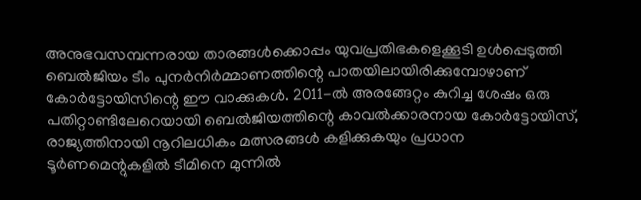അനുഭവസമ്പന്നരായ താരങ്ങള്‍ക്കൊപ്പം യുവപ്രതിഭകളെക്കൂടി ഉള്‍പ്പെടുത്തി ബെല്‍ജിയം ടീം പുനര്‍നിര്‍മ്മാണത്തിന്റെ പാതയിലായിരിക്കുമ്പോഴാണ് കോര്‍ട്ടോയിസിന്റെ ഈ വാക്കുകള്‍. 2011-ല്‍ അരങ്ങേറ്റം കുറിച്ച ശേഷം ഒരു പതിറ്റാണ്ടിലേറെയായി ബെല്‍ജിയത്തിന്റെ കാവല്‍ക്കാരനായ കോര്‍ട്ടോയിസ്, രാജ്യത്തിനായി നൂറിലധികം മത്സരങ്ങള്‍ കളിക്കുകയും പ്രധാന ടൂര്‍ണമെന്റുകളില്‍ ടീമിനെ മുന്നില്‍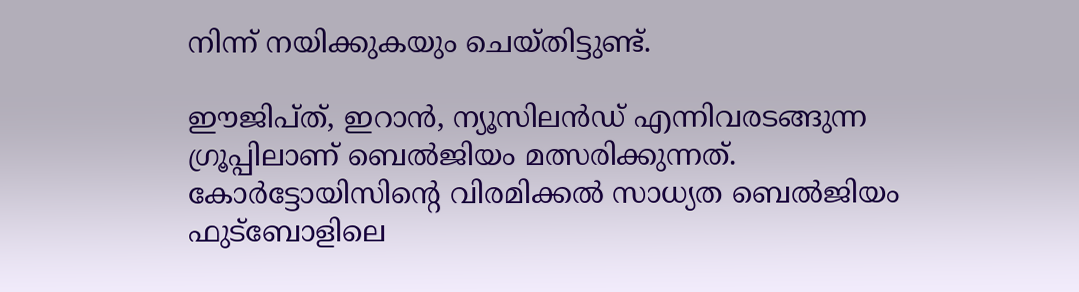നിന്ന് നയിക്കുകയും ചെയ്തിട്ടുണ്ട്.

ഈജിപ്ത്, ഇറാന്‍, ന്യൂസിലന്‍ഡ് എന്നിവരടങ്ങുന്ന ഗ്രൂപ്പിലാണ് ബെല്‍ജിയം മത്സരിക്കുന്നത്. കോര്‍ട്ടോയിസിന്റെ വിരമിക്കല്‍ സാധ്യത ബെല്‍ജിയം ഫുട്‌ബോളിലെ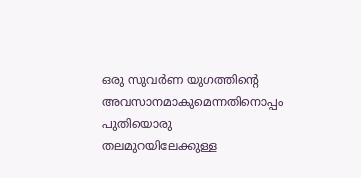ഒരു സുവര്‍ണ യുഗത്തിന്റെ അവസാനമാകുമെന്നതിനൊപ്പം പുതിയൊരു തലമുറയിലേക്കുള്ള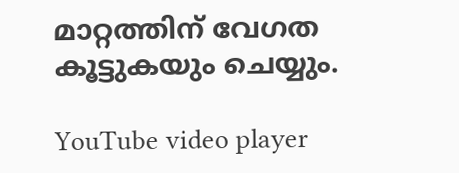മാറ്റത്തിന് വേഗത കൂട്ടുകയും ചെയ്യും.

YouTube video player